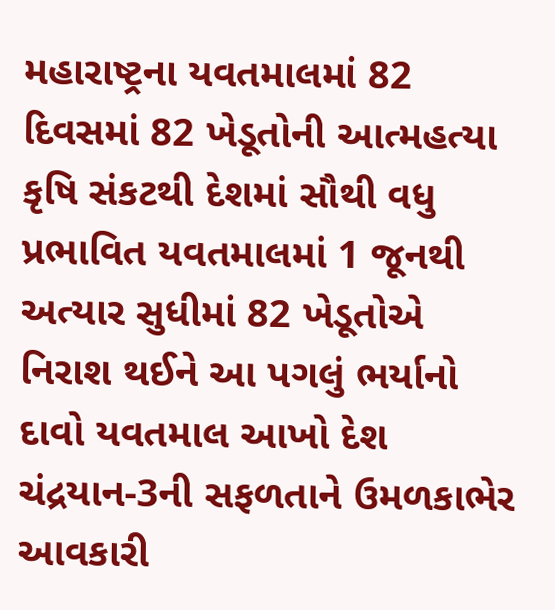મહારાષ્ટ્રના યવતમાલમાં 82 દિવસમાં 82 ખેડૂતોની આત્મહત્યા
કૃષિ સંકટથી દેશમાં સૌથી વધુ પ્રભાવિત યવતમાલમાં 1 જૂનથી અત્યાર સુધીમાં 82 ખેડૂતોએ નિરાશ થઈને આ પગલું ભર્યાનો દાવો યવતમાલ આખો દેશ ચંદ્રયાન-3ની સફળતાને ઉમળકાભેર આવકારી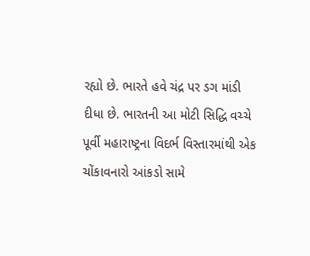રહ્યો છે. ભારતે હવે ચંદ્ર પર ડગ માંડી દીધા છે. ભારતની આ મોટી સિદ્ધિ વચ્ચે પૂર્વી મહારાષ્ટ્રના વિદર્ભ વિસ્તારમાંથી એક ચોંકાવનારો આંકડો સામે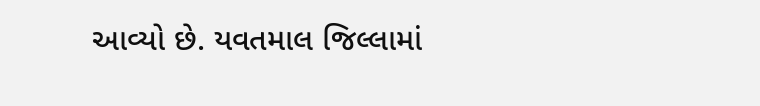આવ્યો છે. યવતમાલ જિલ્લામાં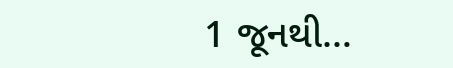1 જૂનથી…